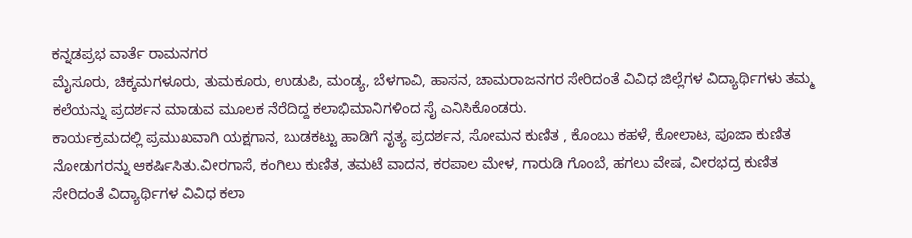ಕನ್ನಡಪ್ರಭ ವಾರ್ತೆ ರಾಮನಗರ
ಮೈಸೂರು, ಚಿಕ್ಕಮಗಳೂರು, ತುಮಕೂರು, ಉಡುಪಿ, ಮಂಡ್ಯ, ಬೆಳಗಾವಿ, ಹಾಸನ, ಚಾಮರಾಜನಗರ ಸೇರಿದಂತೆ ವಿವಿಧ ಜಿಲ್ಲೆಗಳ ವಿದ್ಯಾರ್ಥಿಗಳು ತಮ್ಮ ಕಲೆಯನ್ನು ಪ್ರದರ್ಶನ ಮಾಡುವ ಮೂಲಕ ನೆರೆದಿದ್ದ ಕಲಾಭಿಮಾನಿಗಳಿಂದ ಸೈ ಎನಿಸಿಕೊಂಡರು.
ಕಾರ್ಯಕ್ರಮದಲ್ಲಿ ಪ್ರಮುಖವಾಗಿ ಯಕ್ಷಗಾನ, ಬುಡಕಟ್ಟು ಹಾಡಿಗೆ ನೃತ್ಯ ಪ್ರದರ್ಶನ, ಸೋಮನ ಕುಣಿತ , ಕೊಂಬು ಕಹಳೆ, ಕೋಲಾಟ, ಪೂಜಾ ಕುಣಿತ ನೋಡುಗರನ್ನು ಆಕರ್ಷಿಸಿತು.ವೀರಗಾಸೆ, ಕಂಗಿಲು ಕುಣಿತ, ತಮಟೆ ವಾದನ, ಕರಪಾಲ ಮೇಳ, ಗಾರುಡಿ ಗೊಂಬೆ, ಹಗಲು ವೇಷ, ವೀರಭದ್ರ ಕುಣಿತ ಸೇರಿದಂತೆ ವಿದ್ಯಾರ್ಥಿಗಳ ವಿವಿಧ ಕಲಾ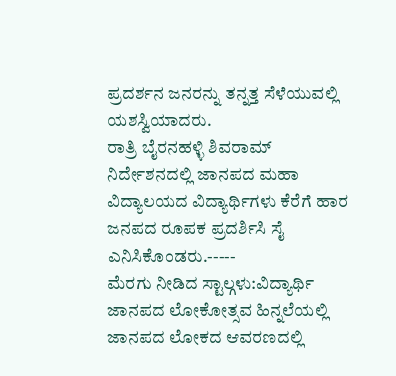ಪ್ರದರ್ಶನ ಜನರನ್ನು ತನ್ನತ್ತ ಸೆಳೆಯುವಲ್ಲಿ ಯಶಸ್ವಿಯಾದರು.
ರಾತ್ರಿ ಬೈರನಹಳ್ಳಿ ಶಿವರಾಮ್ ನಿರ್ದೇಶನದಲ್ಲಿ ಜಾನಪದ ಮಹಾ ವಿದ್ಯಾಲಯದ ವಿದ್ಯಾರ್ಥಿಗಳು ಕೆರೆಗೆ ಹಾರ ಜನಪದ ರೂಪಕ ಪ್ರದರ್ಶಿಸಿ ಸೈ ಎನಿಸಿಕೊಂಡರು.-----
ಮೆರಗು ನೀಡಿದ ಸ್ಟಾಲ್ಗಳು:ವಿದ್ಯಾರ್ಥಿ ಜಾನಪದ ಲೋಕೋತ್ಸವ ಹಿನ್ನಲೆಯಲ್ಲಿ ಜಾನಪದ ಲೋಕದ ಆವರಣದಲ್ಲಿ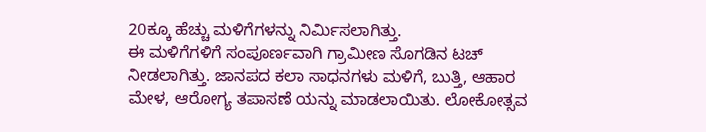20ಕ್ಕೂ ಹೆಚ್ಚು ಮಳಿಗೆಗಳನ್ನು ನಿರ್ಮಿಸಲಾಗಿತ್ತು.
ಈ ಮಳಿಗೆಗಳಿಗೆ ಸಂಪೂರ್ಣವಾಗಿ ಗ್ರಾಮೀಣ ಸೊಗಡಿನ ಟಚ್ ನೀಡಲಾಗಿತ್ತು. ಜಾನಪದ ಕಲಾ ಸಾಧನಗಳು ಮಳಿಗೆ, ಬುತ್ತಿ, ಆಹಾರ ಮೇಳ, ಆರೋಗ್ಯ ತಪಾಸಣೆ ಯನ್ನು ಮಾಡಲಾಯಿತು. ಲೋಕೋತ್ಸವ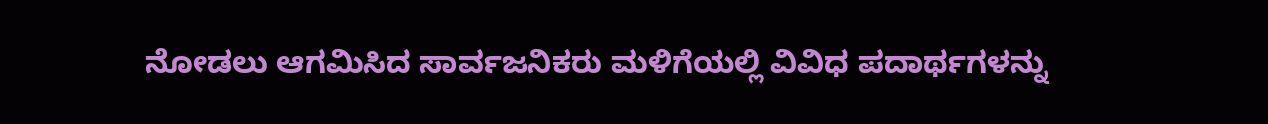ನೋಡಲು ಆಗಮಿಸಿದ ಸಾರ್ವಜನಿಕರು ಮಳಿಗೆಯಲ್ಲಿ ವಿವಿಧ ಪದಾರ್ಥಗಳನ್ನು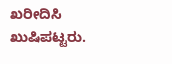ಖರೀದಿಸಿ ಖುಷಿಪಟ್ಟರು.